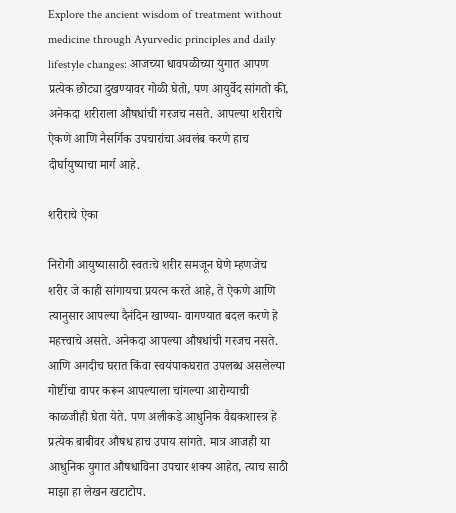Explore the ancient wisdom of treatment without medicine through Ayurvedic principles and daily lifestyle changes: आजच्या धावपळीच्या युगात आपण प्रत्येक छोट्या दुखण्यावर गोळी घेतो, पण आयुर्वेद सांगतो की, अनेकदा शरीराला औषधांची गरजच नसते. आपल्या शरीराचे ऐकणे आणि नैसर्गिक उपचारांचा अवलंब करणे हाच दीर्घायुष्याचा मार्ग आहे.

शरीराचे ऐका

निरोगी आयुष्यासाठी स्वतःचे शरीर समजून घेणे म्हणजेच शरीर जे काही सांगायचा प्रयत्न करते आहे, ते ऐकणे आणि त्यानुसार आपल्या दैनंदिन खाण्या- वागण्यात बदल करणे हे महत्त्वाचे असते. अनेकदा आपल्या औषधांची गरजच नसते. आणि अगदीच घरात किंवा स्वयंपाकघरात उपलब्ध असलेल्या गोष्टींचा वापर करून आपल्याला चांगल्या आरोग्याची काळजीही घेता येते. पण अलीकडे आधुनिक वैद्यकशास्त्र हे प्रत्येक बाबीवर औषध हाच उपाय सांगते. मात्र आजही या आधुनिक युगात औषधाविना उपचार शक्य आहेत, त्याच साठी माझा हा लेखन खटाटोप.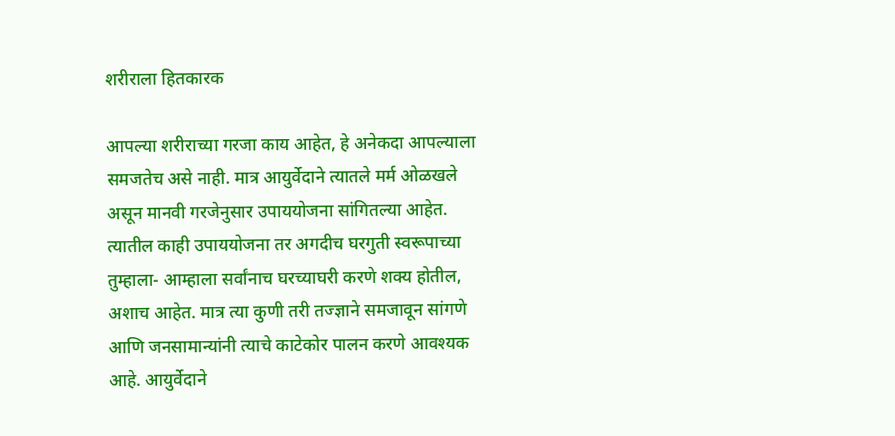शरीराला हितकारक

आपल्या शरीराच्या गरजा काय आहेत, हे अनेकदा आपल्याला समजतेच असे नाही. मात्र आयुर्वेदाने त्यातले मर्म ओळखले असून मानवी गरजेनुसार उपाययोजना सांगितल्या आहेत. त्यातील काही उपाययोजना तर अगदीच घरगुती स्वरूपाच्या तुम्हाला- आम्हाला सर्वांनाच घरच्याघरी करणे शक्य होतील, अशाच आहेत. मात्र त्या कुणी तरी तज्ज्ञाने समजावून सांगणे आणि जनसामान्यांनी त्याचे काटेकोर पालन करणे आवश्यक आहे. आयुर्वेदाने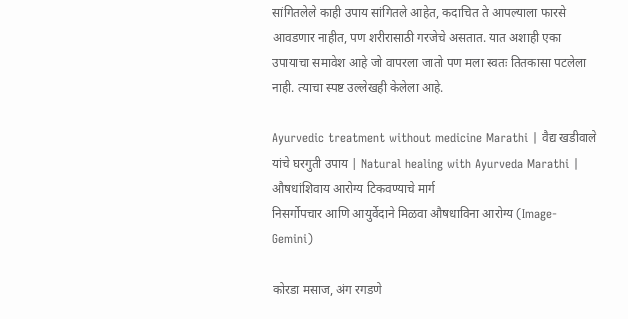सांगितलेले काही उपाय सांगितले आहेत, कदाचित ते आपल्याला फारसे आवडणार नाहीत, पण शरीरासाठी गरजेचे असतात. यात अशाही एका उपायाचा समावेश आहे जो वापरला जातो पण मला स्वतः तितकासा पटलेला नाही. त्याचा स्पष्ट उल्लेखही केलेला आहे.

Ayurvedic treatment without medicine Marathi | वैद्य खडीवाले यांचे घरगुती उपाय | Natural healing with Ayurveda Marathi | औषधांशिवाय आरोग्य टिकवण्याचे मार्ग
निसर्गोपचार आणि आयुर्वेदाने मिळवा औषधाविना आरोग्य (Image- Gemini)

कोरडा मसाज, अंग रगडणे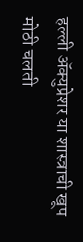हल्ली अ‍ॅक्युप्रेशर या शास्त्राची खूप मोठी चलती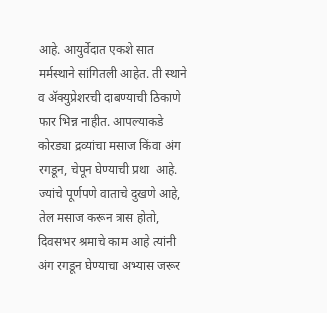आहे. आयुर्वेदात एकशे सात मर्मस्थाने सांगितली आहेत. ती स्थाने व अ‍ॅक्युप्रेशरची दाबण्याची ठिकाणे फार भिन्न नाहीत. आपल्याकडे कोरड्या द्रव्यांचा मसाज किंवा अंग रगडून, चेपून घेण्याची प्रथा  आहे. ज्यांचे पूर्णपणे वाताचे दुखणे आहे, तेल मसाज करून त्रास होतो, दिवसभर श्रमाचे काम आहे त्यांनी अंग रगडून घेण्याचा अभ्यास जरूर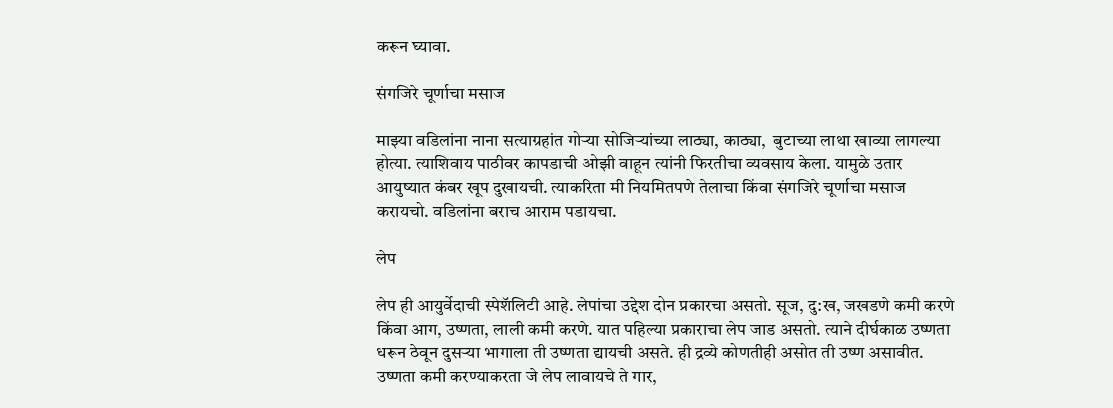करून घ्यावा.

संगजिरे चूर्णाचा मसाज

माझ्या वडिलांना नाना सत्याग्रहांत गोऱ्या सोजिऱ्यांच्या लाठ्या, काठ्या,  बुटाच्या लाथा खाव्या लागल्या होत्या. त्याशिवाय पाठीवर कापडाची ओझी वाहून त्यांनी फिरतीचा व्यवसाय केला. यामुळे उतार आयुष्यात कंबर खूप दुखायची. त्याकरिता मी नियमितपणे तेलाचा किंवा संगजिरे चूर्णाचा मसाज करायचो. वडिलांना बराच आराम पडायचा.

लेप

लेप ही आयुर्वेदाची स्पेशॅलिटी आहे. लेपांचा उद्देश दोन प्रकारचा असतो. सूज, दु:ख, जखडणे कमी करणे किंवा आग, उष्णता, लाली कमी करणे. यात पहिल्या प्रकाराचा लेप जाड असतो. त्याने दीर्घकाळ उष्णता धरून ठेवून दुसऱ्या भागाला ती उष्णता द्यायची असते. ही द्रव्ये कोणतीही असोत ती उष्ण असावीत. उष्णता कमी करण्याकरता जे लेप लावायचे ते गार,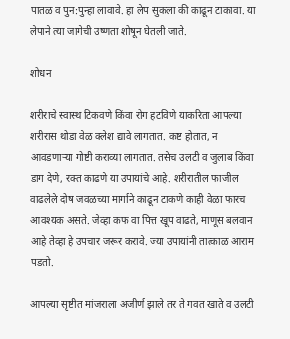पातळ व पुन:पुन्हा लावावे. हा लेप सुकला की काढून टाकावा. या लेपाने त्या जागेची उष्णता शोषून घेतली जाते.

शोधन

शरीराचे स्वास्थ टिकवणे किंवा रोग हटविणे याकरिता आपल्या शरीरास थोडा वेळ क्लेश द्यावे लागतात. कष्ट होतात, न आवडणाऱ्या गोष्टी कराव्या लागतात. तसेच उलटी व जुलाब किंवा डाग देणे, रक्त काढणे या उपायांचे आहे. शरीरातील फाजील वाढलेले दोष जवळच्या मार्गाने काढून टाकणे काही वेळा फारच आवश्यक असते. जेव्हा कफ वा पित्त खूप वाढते, माणूस बलवान आहे तेव्हा हे उपचार जरूर करावे. ज्या उपायांनी तात्काळ आराम पडतो.

आपल्या सृष्टीत मांजराला अजीर्ण झाले तर ते गवत खाते व उलटी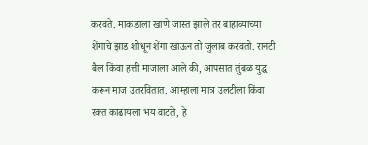करवते. माकडाला खाणे जास्त झाले तर बाहाव्याच्या शेंगाचे झाड शोधून शेंगा खाऊन तो जुलाब करवतो. रानटी बैल किंवा हत्ती माजाला आले की, आपसात तुंबळ युद्ध करून माज उतरवितात. आम्हाला मात्र उलटीला किंवा रक्त काढायला भय वाटते, हे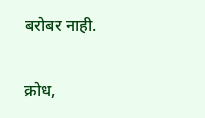बरोबर नाही.

क्रोध,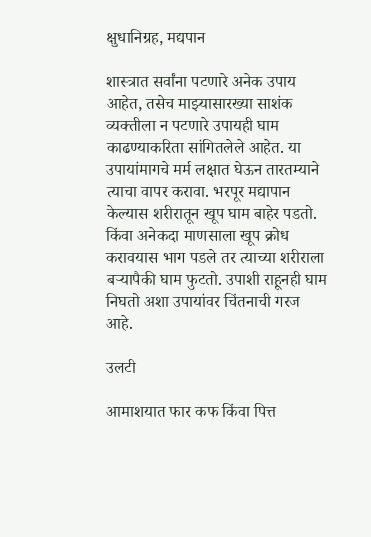क्षुधानिग्रह, मद्यपान

शास्त्रात सर्वांना पटणारे अनेक उपाय आहेत, तसेच माझ्यासारख्या साशंक व्यक्तीला न पटणारे उपायही घाम काढण्याकरिता सांगितलेले आहेत. या उपायांमागचे मर्म लक्षात घेऊन तारतम्याने त्याचा वापर करावा. भरपूर मद्यापान केल्यास शरीरातून खूप घाम बाहेर पडतो. किंवा अनेकदा माणसाला खूप क्रोध करावयास भाग पडले तर त्याच्या शरीराला बऱ्यापैकी घाम फुटतो. उपाशी राहूनही घाम निघतो अशा उपायांवर चिंतनाची गरज आहे.

उलटी

आमाशयात फार कफ किंवा पित्त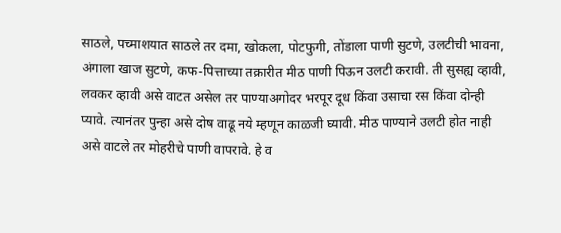साठले, पच्माशयात साठले तर दमा, खोकला, पोटफुगी, तोंडाला पाणी सुटणे, उलटीची भावना, अंगाला खाज सुटणे, कफ-पित्ताच्या तक्रारीत मीठ पाणी पिऊन उलटी करावी. ती सुसह्य व्हावी, लवकर व्हावी असे वाटत असेल तर पाण्याअगोदर भरपूर दूध किंवा उसाचा रस किंवा दोन्ही प्यावे. त्यानंतर पुन्हा असे दोष वाढू नये म्हणून काळजी घ्यावी. मीठ पाण्याने उलटी होत नाही असे वाटले तर मोहरीचे पाणी वापरावे. हे व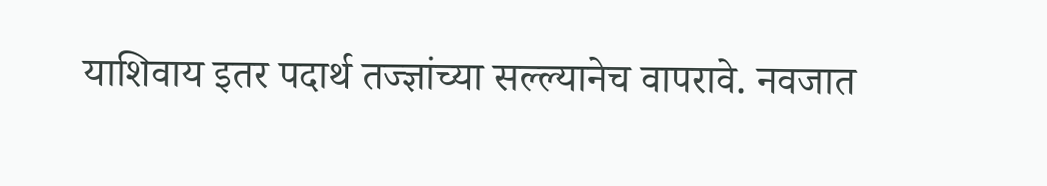याशिवाय इतर पदार्थ तज्ज्ञांच्या सल्ल्यानेच वापरावे. नवजात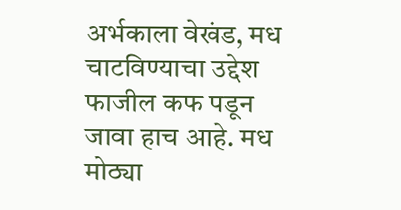अर्भकाला वेखंड, मध चाटविण्याचा उद्देश फाजील कफ पडून जावा हाच आहे. मध मोठ्या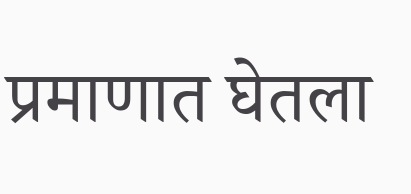प्रमाणात घेतला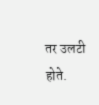तर उलटी होते.